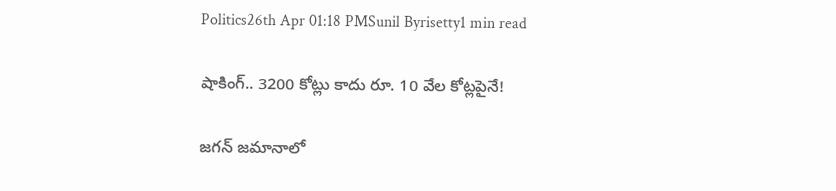Politics26th Apr 01:18 PMSunil Byrisetty1 min read

షాకింగ్.. 3200 కోట్లు కాదు రూ. 10 వేల కోట్లపైనే!

జగన్ జమానాలో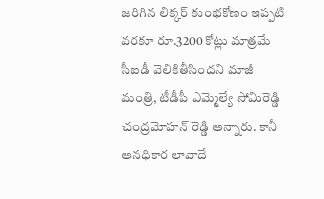జరిగిన లిక్కర్ కుంభకోణం ఇప్పటి వరకూ రూ.3200 కోట్లు మాత్రమే సీఐడీ వెలికితీసిందని మాజీ మంత్రి, టీడీపీ ఎమ్మెల్యే సోమిరెడ్డి చంద్రమోహన్ రెడ్డి అన్నారు. కానీ అనధికార లావాదే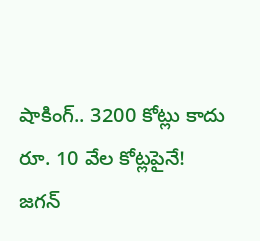షాకింగ్.. 3200 కోట్లు కాదు రూ. 10 వేల కోట్లపైనే!
జగన్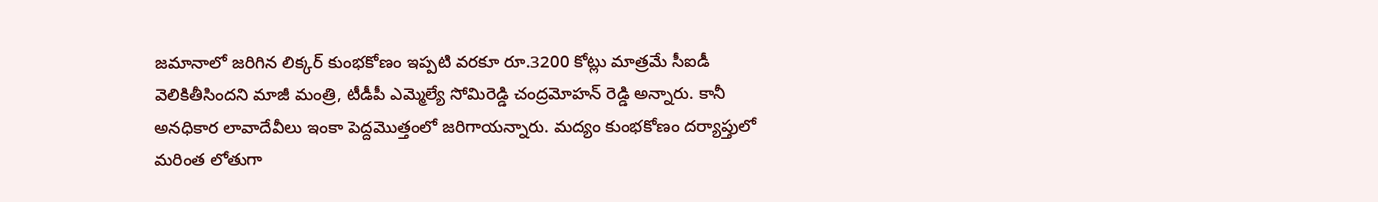జమానాలో జరిగిన లిక్కర్ కుంభకోణం ఇప్పటి వరకూ రూ.3200 కోట్లు మాత్రమే సీఐడీ వెలికితీసిందని మాజీ మంత్రి, టీడీపీ ఎమ్మెల్యే సోమిరెడ్డి చంద్రమోహన్ రెడ్డి అన్నారు. కానీ అనధికార లావాదేవీలు ఇంకా పెద్దమొత్తంలో జరిగాయన్నారు. మద్యం కుంభకోణం దర్యాప్తులో మరింత లోతుగా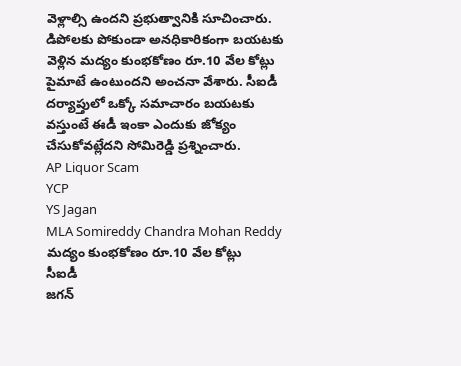వెళ్లాల్సి ఉందని ప్రభుత్వానికి సూచించారు. డిపోలకు పోకుండా అనధికారికంగా బయటకు వెళ్లిన మద్యం కుంభకోణం రూ.10 వేల కోట్లు పైమాటే ఉంటుందని అంచనా వేశారు. సీఐడీ దర్యాప్తులో ఒక్కో సమాచారం బయటకు వస్తుంటే ఈడీ ఇంకా ఎందుకు జోక్యం చేసుకోవట్లేదని సోమిరెడ్డి ప్రశ్నించారు.
AP Liquor Scam
YCP
YS Jagan
MLA Somireddy Chandra Mohan Reddy
మద్యం కుంభకోణం రూ.10 వేల కోట్లు
సీఐడీ
జగన్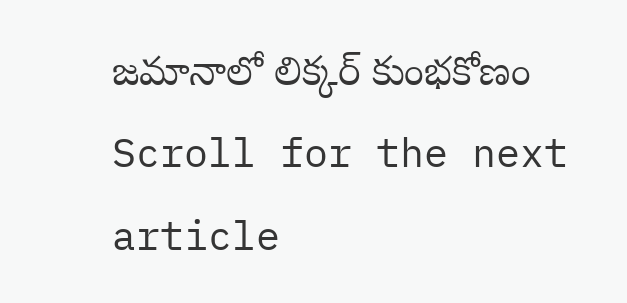జమానాలో లిక్కర్ కుంభకోణం
Scroll for the next article